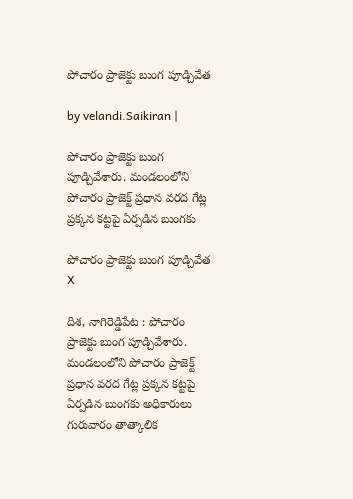పోచారం ప్రాజెక్టు బుంగ పూడ్చివేత

by velandi.Saikiran |

పోచారం ప్రాజెక్టు బుంగ పూడ్చివేశారు. మండలంలోని పోచారం ప్రాజెక్ట్ ప్రధాన వరద గేట్ల ప్రక్కన కట్టపై ఏర్పడిన బుంగకు

పోచారం ప్రాజెక్టు బుంగ పూడ్చివేత
X

దిశ, నాగిరెడ్డిపేట : పోచారం ప్రాజెక్టు బుంగ పూడ్చివేశారు. మండలంలోని పోచారం ప్రాజెక్ట్ ప్రధాన వరద గేట్ల ప్రక్కన కట్టపై ఏర్పడిన బుంగకు అధికారులు గురువారం తాత్కాలిక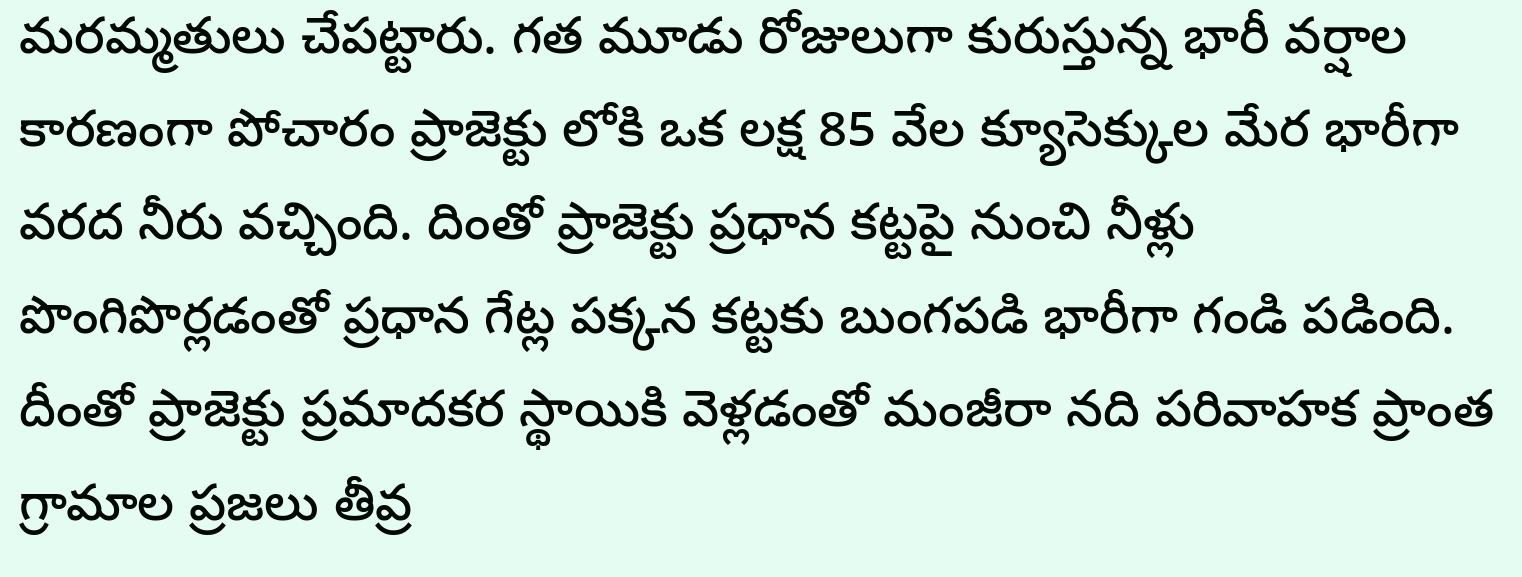మరమ్మతులు చేపట్టారు. గత మూడు రోజులుగా కురుస్తున్న భారీ వర్షాల కారణంగా పోచారం ప్రాజెక్టు లోకి ఒక లక్ష 85 వేల క్యూసెక్కుల మేర భారీగా వరద నీరు వచ్చింది. దింతో ప్రాజెక్టు ప్రధాన కట్టపై నుంచి నీళ్లు పొంగిపొర్లడంతో ప్రధాన గేట్ల పక్కన కట్టకు బుంగపడి భారీగా గండి పడింది. దీంతో ప్రాజెక్టు ప్రమాదకర స్థాయికి వెళ్లడంతో మంజీరా నది పరివాహక ప్రాంత గ్రామాల ప్రజలు తీవ్ర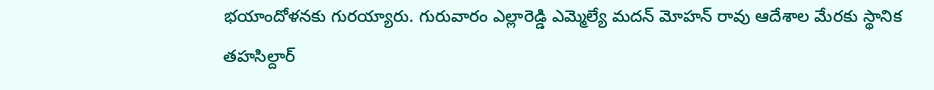భయాందోళనకు గురయ్యారు. గురువారం ఎల్లారెడ్డి ఎమ్మెల్యే మదన్ మోహన్ రావు ఆదేశాల మేరకు స్థానిక తహసిల్దార్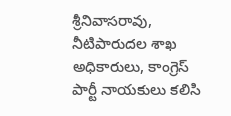శ్రీనివాసరావు, నీటిపారుదల శాఖ అధికారులు, కాంగ్రెస్ పార్టీ నాయకులు కలిసి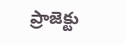ప్రాజెక్టు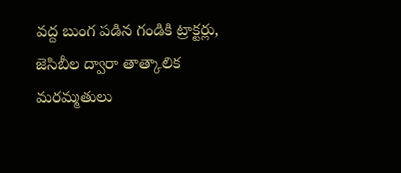వద్ద బుంగ పడిన గండికి ట్రాక్టర్లు, జెసిబీల ద్వారా తాత్కాలిక మరమ్మతులు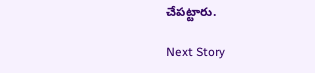చేపట్టారు.

Next Story